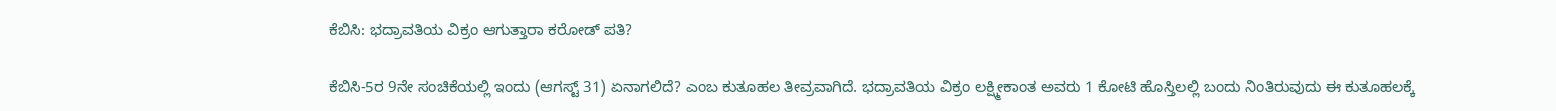ಕೆಬಿಸಿ: ಭದ್ರಾವತಿಯ ವಿಕ್ರಂ ಆಗುತ್ತಾರಾ ಕರೋಡ್ ಪತಿ?

ಕೆಬಿಸಿ-5ರ 9ನೇ ಸಂಚಿಕೆಯಲ್ಲಿ ಇಂದು (ಆಗಸ್ಟ್ 31) ಏನಾಗಲಿದೆ? ಎಂಬ ಕುತೂಹಲ ತೀವ್ರವಾಗಿದೆ. ಭದ್ರಾವತಿಯ ವಿಕ್ರಂ ಲಕ್ಷ್ಮೀಕಾಂತ ಅವರು 1 ಕೋಟಿ ಹೊಸ್ತಿಲಲ್ಲಿ ಬಂದು ನಿಂತಿರುವುದು ಈ ಕುತೂಹಲಕ್ಕೆ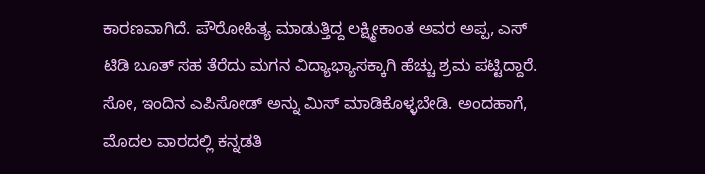ಕಾರಣವಾಗಿದೆ. ಪೌರೋಹಿತ್ಯ ಮಾಡುತ್ತಿದ್ದ ಲಕ್ಷ್ಮೀಕಾಂತ ಅವರ ಅಪ್ಪ, ಎಸ್ ಟಿಡಿ ಬೂತ್ ಸಹ ತೆರೆದು ಮಗನ ವಿದ್ಯಾಭ್ಯಾಸಕ್ಕಾಗಿ ಹೆಚ್ಚು ಶ್ರಮ ಪಟ್ಟಿದ್ದಾರೆ.
ಸೋ, ಇಂದಿನ ಎಪಿಸೋಡ್ ಅನ್ನು ಮಿಸ್ ಮಾಡಿಕೊಳ್ಳಬೇಡಿ. ಅಂದಹಾಗೆ, ಮೊದಲ ವಾರದಲ್ಲಿ ಕನ್ನಡತಿ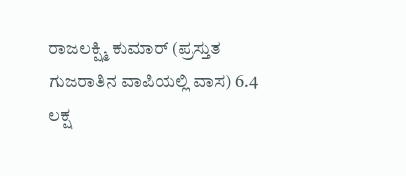ರಾಜಲಕ್ಷ್ಮಿ ಕುಮಾರ್ (ಪ್ರಸ್ತುತ ಗುಜರಾತಿನ ವಾಪಿಯಲ್ಲಿ ವಾಸ) 6.4 ಲಕ್ಷ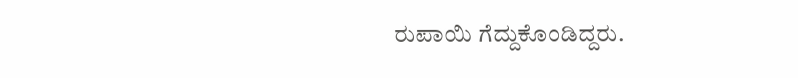ರುಪಾಯಿ ಗೆದ್ದುಕೊಂಡಿದ್ದರು.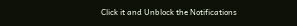Click it and Unblock the Notifications